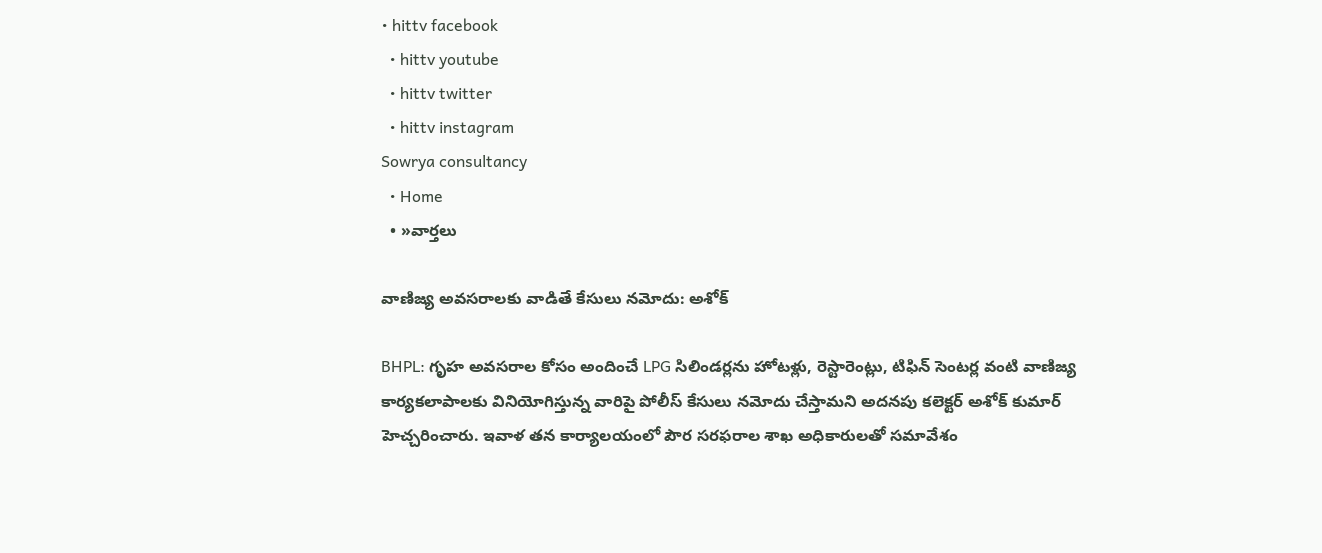• hittv facebook
  • hittv youtube
  • hittv twitter
  • hittv instagram
Sowrya consultancy
  • Home
  • »వార్తలు

వాణిజ్య అవసరాలకు వాడితే కేసులు నమోదు: అశోక్

BHPL: గృహ అవసరాల కోసం అందించే LPG సిలిండర్లను హోటళ్లు, రెస్టారెంట్లు, టిఫిన్ సెంటర్ల వంటి వాణిజ్య కార్యకలాపాలకు వినియోగిస్తున్న వారిపై పోలీస్ కేసులు నమోదు చేస్తామని అదనపు కలెక్టర్ అశోక్ కుమార్ హెచ్చరించారు. ఇవాళ తన కార్యాలయంలో పౌర సరఫరాల శాఖ అధికారులతో సమావేశం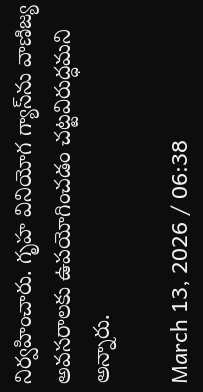నిర్వహించారు. గృహ వినియోగ గ్యాస్‌ను వాణిజ్య అవసరాలకు ఉపయోగించడం చట్టవిరుద్ధమని అన్నారు.

March 13, 2026 / 06:38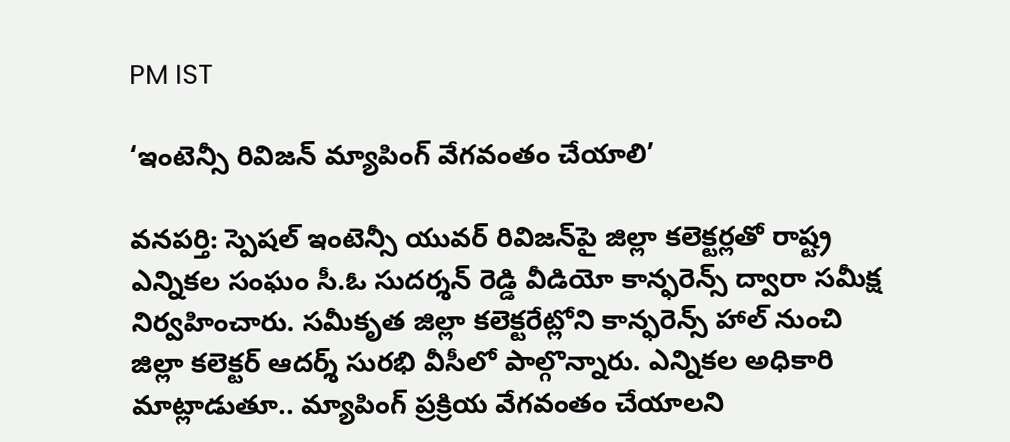PM IST

‘ఇంటెన్సీ రివిజన్ మ్యాపింగ్ వేగవంతం చేయాలి’

వనపర్తి: స్పెషల్ ఇంటెన్సీ యువర్ రివిజన్‌పై జిల్లా కలెక్టర్లతో రాష్ట్ర ఎన్నికల సంఘం సీ.ఓ సుదర్శన్ రెడ్డి వీడియో కాన్ఫరెన్స్ ద్వారా సమీక్ష నిర్వహించారు. సమీకృత జిల్లా కలెక్టరేట్లోని కాన్ఫరెన్స్ హాల్ నుంచి జిల్లా కలెక్టర్ ఆదర్శ్ సురభి వీసీలో పాల్గొన్నారు. ఎన్నికల అధికారి మాట్లాడుతూ.. మ్యాపింగ్ ప్రక్రియ వేగవంతం చేయాలని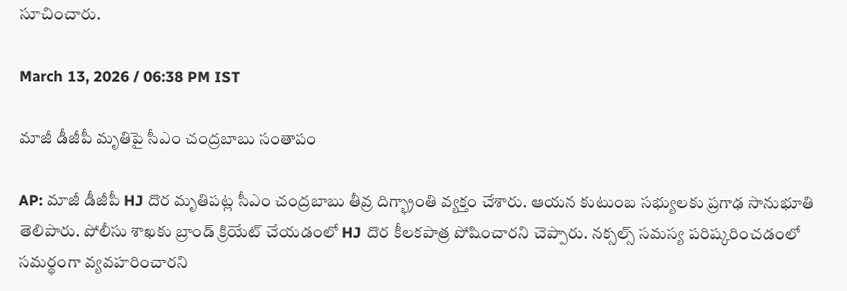సూచించారు.

March 13, 2026 / 06:38 PM IST

మాజీ డీజీపీ మృతిపై సీఎం చంద్రబాబు సంతాపం

AP: మాజీ డీజీపీ HJ దొర మృతిపట్ల సీఎం చంద్రబాబు తీవ్ర దిగ్భ్రాంతి వ్యక్తం చేశారు. ఆయన కుటుంబ సభ్యులకు ప్రగాఢ సానుభూతి తెలిపారు. పోలీసు శాఖకు బ్రాండ్ క్రియేట్ చేయడంలో HJ దొర కీలకపాత్ర పోషించారని చెప్పారు. నక్సల్స్ సమస్య పరిష్కరించడంలో సమర్థంగా వ్యవహరించారని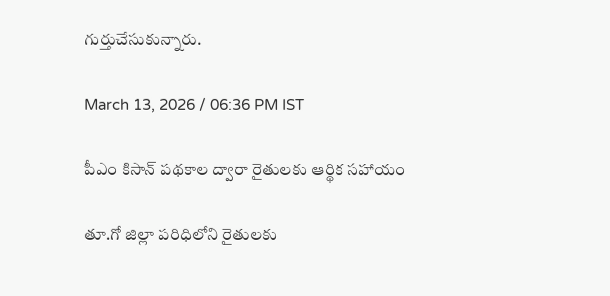గుర్తుచేసుకున్నారు.

March 13, 2026 / 06:36 PM IST

పీఎం కిసాన్ పథకాల ద్వారా రైతులకు ఆర్థిక సహాయం

తూ.గో జిల్లా పరిధిలోని రైతులకు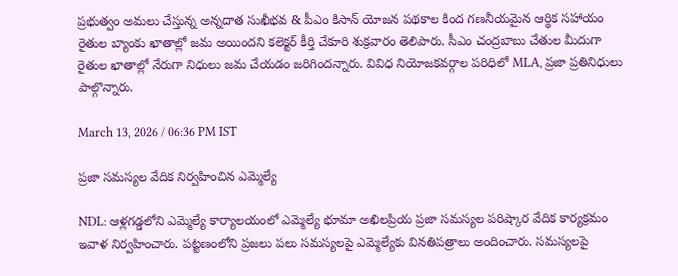ప్రభుత్వం అమలు చేస్తున్న అన్నదాత సుఖీభవ & పీఎం కిసాన్ యోజన పథకాల కింద గణనీయమైన ఆర్థిక సహాయం రైతుల బ్యాంకు ఖాతాల్లో జమ అయిందని కలెక్టర్ కీర్తి చేకూరి శుక్రవారం తెలిపారు. సీఎం చంద్రబాబు చేతుల మీదుగా రైతుల ఖాతాల్లో నేరుగా నిధులు జమ చేయడం జరిగిందన్నారు. వివిధ నియోజకవర్గాల పరిధిలో MLA, ప్రజా ప్రతినిధులు పాల్గొన్నారు.

March 13, 2026 / 06:36 PM IST

ప్రజా సమస్యల వేదిక నిర్వహించిన ఎమ్మెల్యే

NDL: ఆళ్లగడ్డలోని ఎమ్మెల్యే కార్యాలయంలో ఎమ్మెల్యే భూమా అఖిలప్రియ ప్రజా సమస్యల పరిష్కార వేదిక కార్యక్రమం ఇవాళ నిర్వహించారు. పట్టణంలోని ప్రజలు పలు సమస్యలపై ఎమ్మెల్యేకు వినతిపత్రాలు అందించారు. సమస్యలపై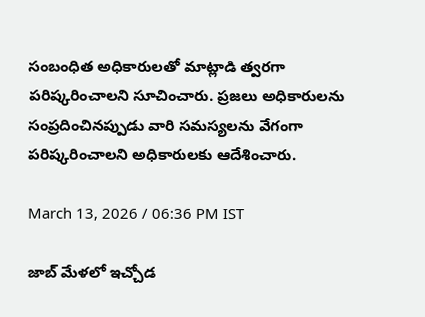సంబంధిత అధికారులతో మాట్లాడి త్వరగా పరిష్కరించాలని సూచించారు. ప్రజలు అధికారులను సంప్రదించినప్పుడు వారి సమస్యలను వేగంగా పరిష్కరించాలని అధికారులకు ఆదేశించారు.

March 13, 2026 / 06:36 PM IST

జాబ్ మేళలో ఇచ్చోడ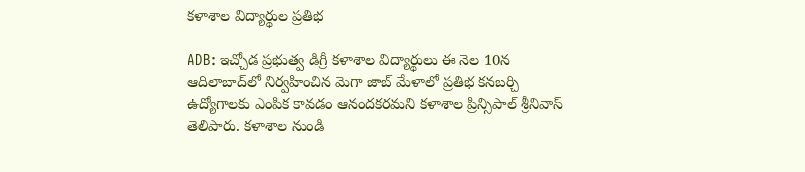కళాశాల విద్యార్థుల ప్రతిభ

ADB: ఇచ్చోడ ప్రభుత్వ డిగ్రీ కళాశాల విద్యార్థులు ఈ నెల 10న ఆదిలాబాద్‌లో నిర్వహించిన మెగా జాబ్ మేళాలో ప్రతిభ కనబర్చి ఉద్యోగాలకు ఎంపిక కావడం ఆనందకరమని కళాశాల ప్రిన్సిపాల్ శ్రీనివాస్ తెలిపారు. కళాశాల నుండి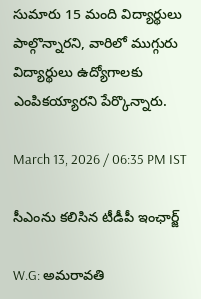సుమారు 15 మంది విద్యార్థులు పాల్గొన్నారని, వారిలో ముగ్గురు విద్యార్థులు ఉద్యోగాలకు ఎంపికయ్యారని పేర్కొన్నారు.

March 13, 2026 / 06:35 PM IST

సీఎంను కలిసిన టీడీపీ ఇంఛార్జ్

W.G: అమరావతి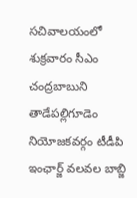సచివాలయంలో శుక్రవారం సీఎం చంద్రబాబుని తాడేపల్లిగూడెం నియోజకవర్గం టీడీపి ఇంఛార్జ్ వలవల బాబ్జి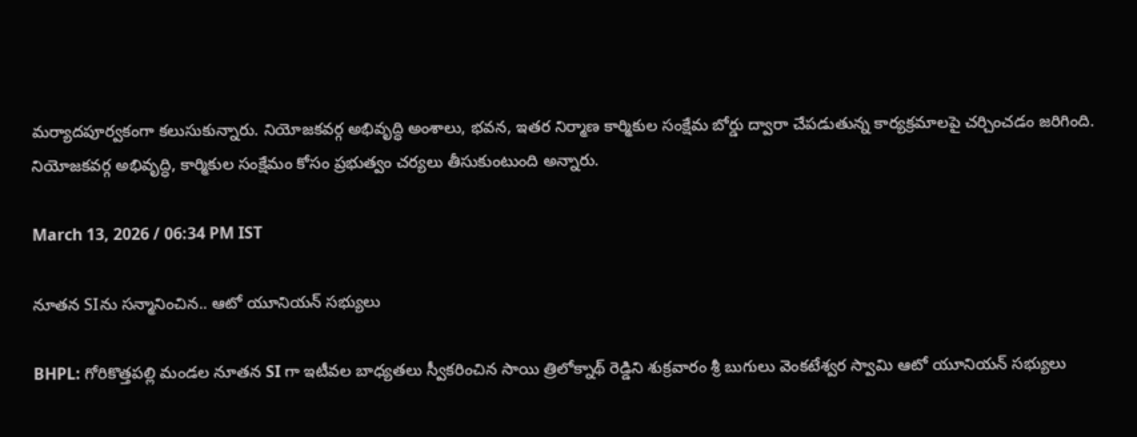మర్యాదపూర్వకంగా కలుసుకున్నారు. నియోజకవర్గ అభివృద్ధి అంశాలు, భవన, ఇతర నిర్మాణ కార్మికుల సంక్షేమ బోర్డు ద్వారా చేపడుతున్న కార్యక్రమాలపై చర్చించడం జరిగింది. నియోజకవర్గ అభివృద్ధి, కార్మికుల సంక్షేమం కోసం ప్రభుత్వం చర్యలు తీసుకుంటుంది అన్నారు.

March 13, 2026 / 06:34 PM IST

నూతన SIను సన్మానించిన.. ఆటో యూనియన్ సభ్యులు

BHPL: గోరికొత్తపల్లి మండల నూతన SI గా ఇటీవల బాధ్యతలు స్వీకరించిన సాయి త్రిలోక్నాథ్ రెడ్డిని శుక్రవారం శ్రీ బుగులు వెంకటేశ్వర స్వామి ఆటో యూనియన్ సభ్యులు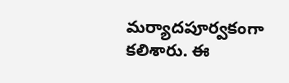మర్యాదపూర్వకంగా కలిశారు. ఈ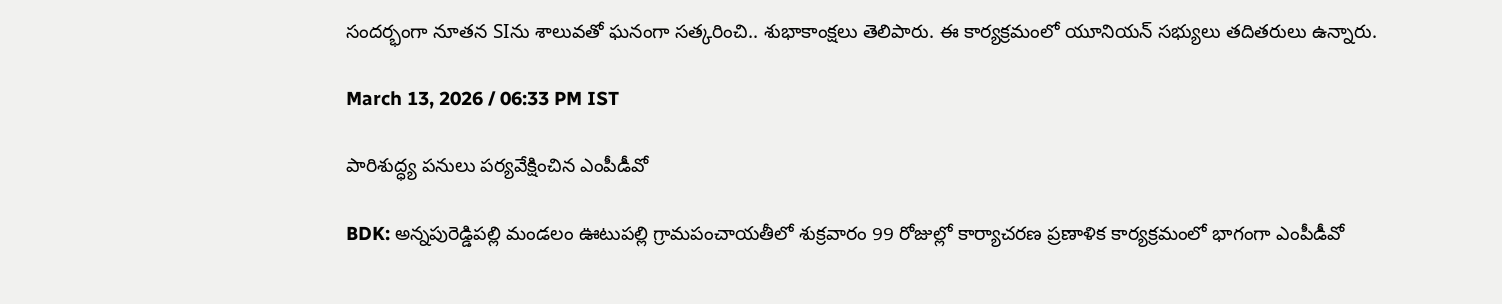సందర్భంగా నూతన SIను శాలువతో ఘనంగా సత్కరించి.. శుభాకాంక్షలు తెలిపారు. ఈ కార్యక్రమంలో యూనియన్ సభ్యులు తదితరులు ఉన్నారు.

March 13, 2026 / 06:33 PM IST

పారిశుద్ధ్య పనులు పర్యవేక్షించిన ఎంపీడీవో

BDK: అన్నపురెడ్డిపల్లి మండలం ఊటుపల్లి గ్రామపంచాయతీలో శుక్రవారం 99 రోజుల్లో కార్యాచరణ ప్రణాళిక కార్యక్రమంలో భాగంగా ఎంపీడీవో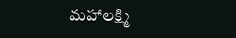మహాలక్ష్మి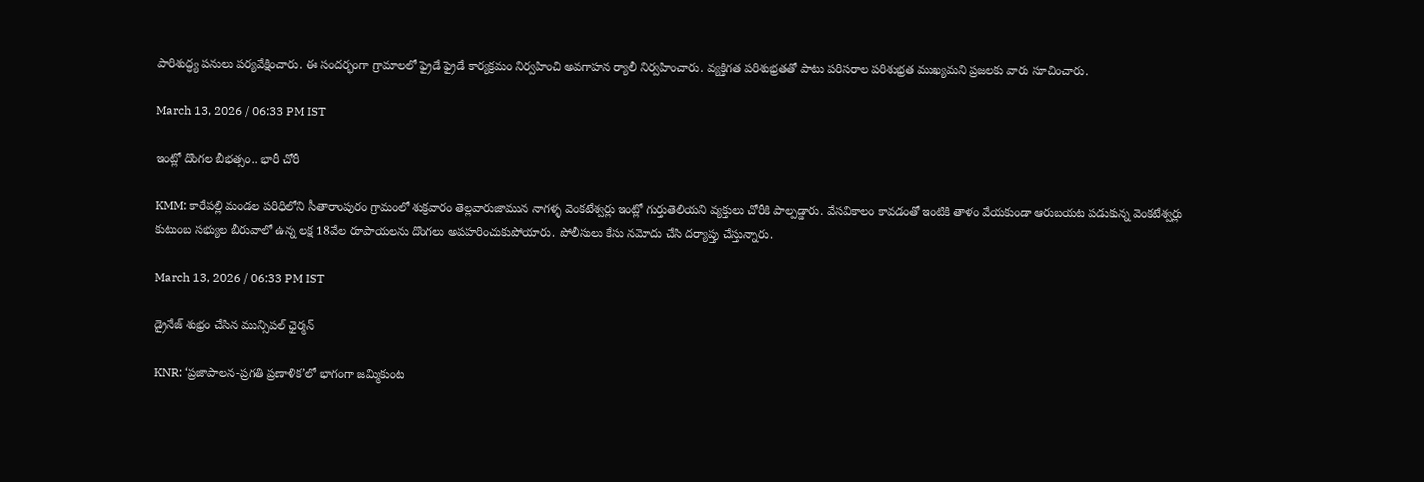పారిశుద్ధ్య పనులు పర్యవేక్షించారు. ఈ సందర్భంగా గ్రామాలలో ఫ్రైడే ఫ్రైడే కార్యక్రమం నిర్వహించి అవగాహన ర్యాలీ నిర్వహించారు. వ్యక్తిగత పరిశుభ్రతతో పాటు పరిసరాల పరిశుభ్రత ముఖ్యమని ప్రజలకు వారు సూచించారు.

March 13, 2026 / 06:33 PM IST

ఇంట్లో దొంగల బీభత్సం.. భారీ చోరీ

KMM: కారేపల్లి మండల పరిధిలోని సీతారాంపురం గ్రామంలో శుక్రవారం తెల్లవారుజామున నాగళ్ళ వెంకటేశ్వర్లు ఇంట్లో గుర్తుతెలియని వ్యక్తులు చోరీకి పాల్పడ్డారు. వేసవికాలం కావడంతో ఇంటికి తాళం వేయకుండా ఆరుబయట పడుకున్న వెంకటేశ్వర్లు కుటుంబ సభ్యుల బీరువాలో ఉన్న లక్ష 18వేల రూపాయలను దొంగలు అపహరించుకుపోయారు. పోలీసులు కేసు నమోదు చేసి దర్యాప్తు చేస్తున్నారు.

March 13, 2026 / 06:33 PM IST

డ్రైనేజ్ శుభ్రం చేసిన మున్సిపల్ ఛైర్మన్

KNR: ‘ప్రజాపాలన-ప్రగతి ప్రణాళిక’లో భాగంగా జమ్మికుంట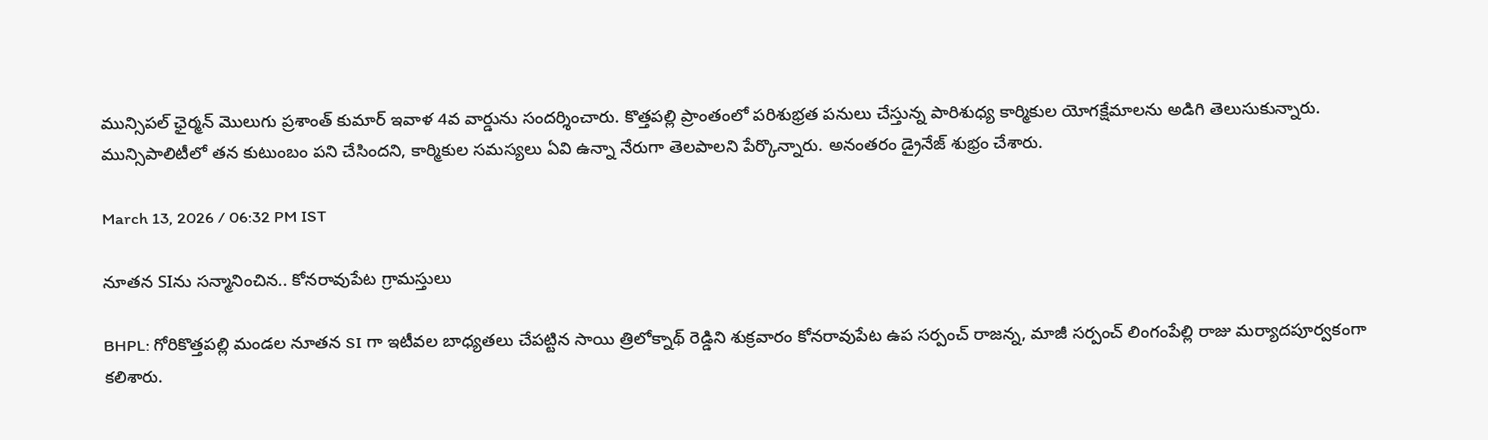మున్సిపల్ ఛైర్మన్ మొలుగు ప్రశాంత్ కుమార్ ఇవాళ 4వ వార్డును సందర్శించారు. కొత్తపల్లి ప్రాంతంలో పరిశుభ్రత పనులు చేస్తున్న పారిశుధ్య కార్మికుల యోగక్షేమాలను అడిగి తెలుసుకున్నారు. మున్సిపాలిటీలో తన కుటుంబం పని చేసిందని, కార్మికుల సమస్యలు ఏవి ఉన్నా నేరుగా తెలపాలని పేర్కొన్నారు. అనంతరం డ్రైనేజ్ శుభ్రం చేశారు.

March 13, 2026 / 06:32 PM IST

నూతన SIను సన్మానించిన.. కోనరావుపేట గ్రామస్తులు

BHPL: గోరికొత్తపల్లి మండల నూతన SI గా ఇటీవల బాధ్యతలు చేపట్టిన సాయి త్రిలోక్నాథ్ రెడ్డిని శుక్రవారం కోనరావుపేట ఉప సర్పంచ్ రాజన్న, మాజీ సర్పంచ్ లింగంపేల్లి రాజు మర్యాదపూర్వకంగా కలిశారు.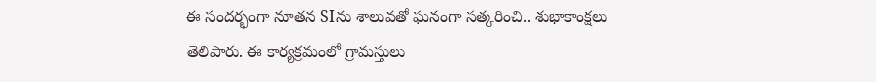ఈ సందర్భంగా నూతన SIను శాలువతో ఘనంగా సత్కరించి.. శుభాకాంక్షలు తెలిపారు. ఈ కార్యక్రమంలో గ్రామస్తులు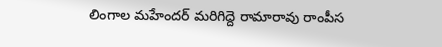లింగాల మహేందర్ మరిగిద్దె రామారావు రాంపీస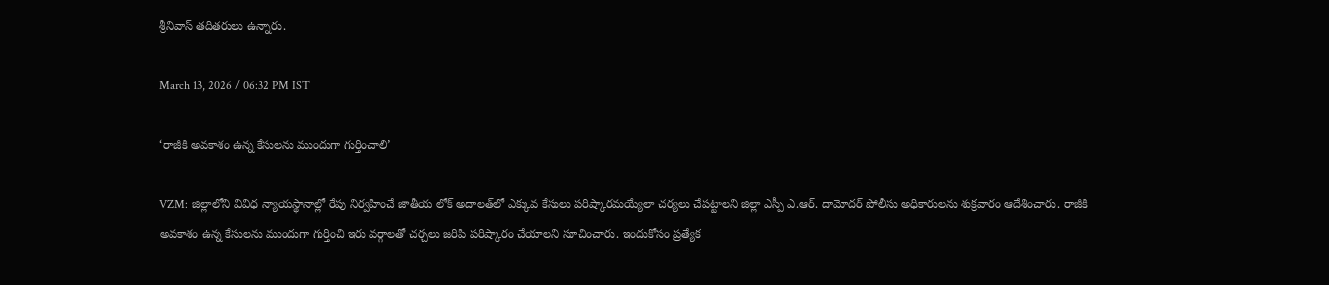శ్రీనివాస్ తదితరులు ఉన్నారు.

March 13, 2026 / 06:32 PM IST

‘రాజీకి అవకాశం ఉన్న కేసులను ముందుగా గుర్తించాలి’

VZM: జిల్లాలోని వివిధ న్యాయస్థానాల్లో రేపు నిర్వహించే జాతీయ లోక్ అదాలత్‌లో ఎక్కువ కేసులు పరిష్కారమయ్యేలా చర్యలు చేపట్టాలని జిల్లా ఎస్పీ ఎ.ఆర్. దామోదర్ పోలీసు అధికారులను శుక్రవారం ఆదేశించారు. రాజీకి అవకాశం ఉన్న కేసులను ముందుగా గుర్తించి ఇరు వర్గాలతో చర్చలు జరిపి పరిష్కారం చేయాలని సూచించారు. ఇందుకోసం ప్రత్యేక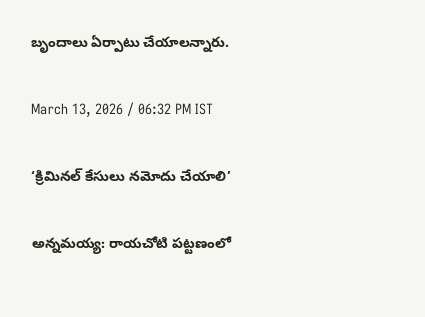బృందాలు ఏర్పాటు చేయాలన్నారు.

March 13, 2026 / 06:32 PM IST

‘క్రిమినల్ కేసులు నమోదు చేయాలి’

అన్నమయ్య: రాయచోటి పట్టణంలో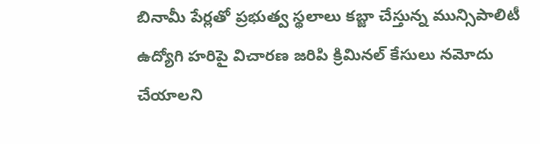బినామీ పేర్లతో ప్రభుత్వ స్థలాలు కబ్జా చేస్తున్న మున్సిపాలిటీ ఉద్యోగి హరిపై విచారణ జరిపి క్రిమినల్ కేసులు నమోదు చేయాలని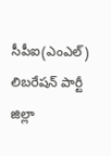సీపీఐ(ఎంఎల్) లిబరేషన్ పార్టీ జిల్లా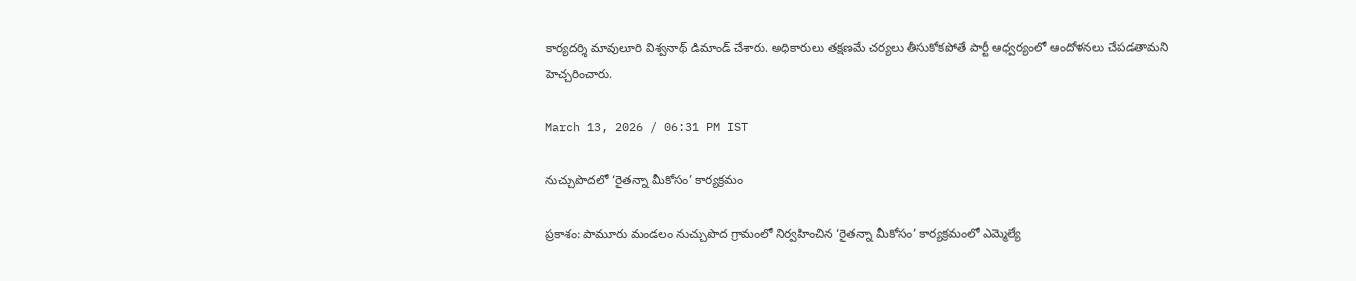కార్యదర్శి మావులూరి విశ్వనాథ్ డిమాండ్ చేశారు. అధికారులు తక్షణమే చర్యలు తీసుకోకపోతే పార్టీ ఆధ్వర్యంలో ఆందోళనలు చేపడతామని హెచ్చరించారు.

March 13, 2026 / 06:31 PM IST

నుచ్చుపొదలో ‘రైతన్నా మీకోసం’ కార్యక్రమం

ప్రకాశం: పామూరు మండలం నుచ్చుపొద గ్రామంలో నిర్వహించిన ‘రైతన్నా మీకోసం’ కార్యక్రమంలో ఎమ్మెల్యే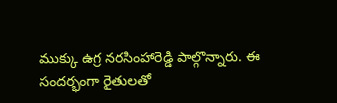ముక్కు ఉగ్ర నరసింహారెడ్డి పాల్గొన్నారు. ఈ సందర్భంగా రైతులతో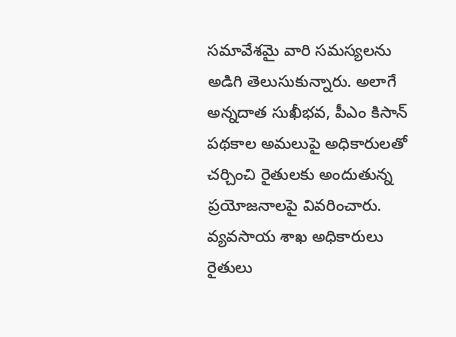సమావేశమై వారి సమస్యలను అడిగి తెలుసుకున్నారు. అలాగే అన్నదాత సుఖీభవ, పీఎం కిసాన్ పథకాల అమలుపై అధికారులతో చర్చించి రైతులకు అందుతున్న ప్రయోజనాలపై వివరించారు. వ్యవసాయ శాఖ అధికారులు రైతులు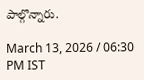పాల్గొన్నారు.

March 13, 2026 / 06:30 PM IST